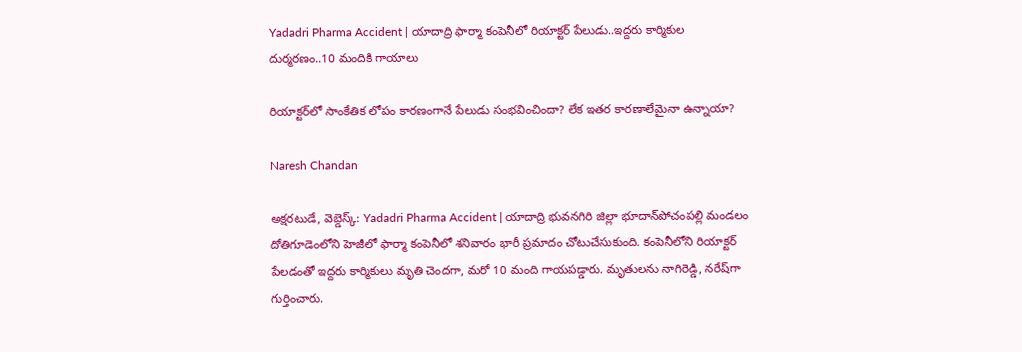Yadadri Pharma Accident | యాదాద్రి ఫార్మా కంపెనీలో రియాక్టర్ పేలుడు..ఇద్దరు కార్మికుల దుర్మరణం..10 మందికి గాయాలు

రియాక్టర్‌లో సాంకేతిక లోపం కారణంగానే పేలుడు సంభవించిందా? లేక ఇతర కారణాలేమైనా ఉన్నాయా?

Naresh Chandan

అక్షరటుడే, వెబ్డెస్క్: Yadadri Pharma Accident | యాదాద్రి భువనగిరి జిల్లా భూదాన్‌పోచంపల్లి మండలం దోతిగూడెంలోని హెజీలో ఫార్మా కంపెనీలో శనివారం భారీ ప్రమాదం చోటుచేసుకుంది. కంపెనీలోని రియాక్టర్ పేలడంతో ఇద్దరు కార్మికులు మృతి చెందగా, మరో 10 మంది గాయపడ్డారు. మృతులను నాగిరెడ్డి, నరేష్‌గా గుర్తించారు.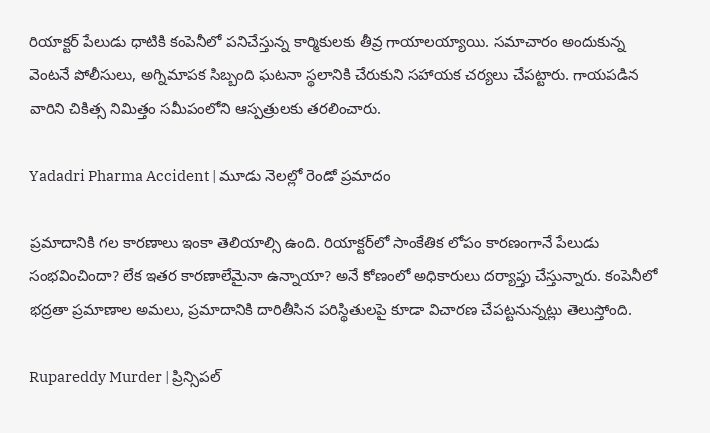రియాక్టర్ పేలుడు ధాటికి కంపెనీలో పనిచేస్తున్న కార్మికులకు తీవ్ర గాయాలయ్యాయి. సమాచారం అందుకున్న వెంటనే పోలీసులు, అగ్నిమాపక సిబ్బంది ఘటనా స్థలానికి చేరుకుని సహాయక చర్యలు చేపట్టారు. గాయపడిన వారిని చికిత్స నిమిత్తం సమీపంలోని ఆస్పత్రులకు తరలించారు.

Yadadri Pharma Accident | మూడు నెలల్లో రెండో ప్రమాదం

ప్రమాదానికి గల కారణాలు ఇంకా తెలియాల్సి ఉంది. రియాక్టర్‌లో సాంకేతిక లోపం కారణంగానే పేలుడు సంభవించిందా? లేక ఇతర కారణాలేమైనా ఉన్నాయా? అనే కోణంలో అధికారులు దర్యాప్తు చేస్తున్నారు. కంపెనీలో భద్రతా ప్రమాణాల అమలు, ప్రమాదానికి దారితీసిన పరిస్థితులపై కూడా విచారణ చేపట్టనున్నట్లు తెలుస్తోంది.

Rupareddy Murder | ప్రిన్సిపల్‌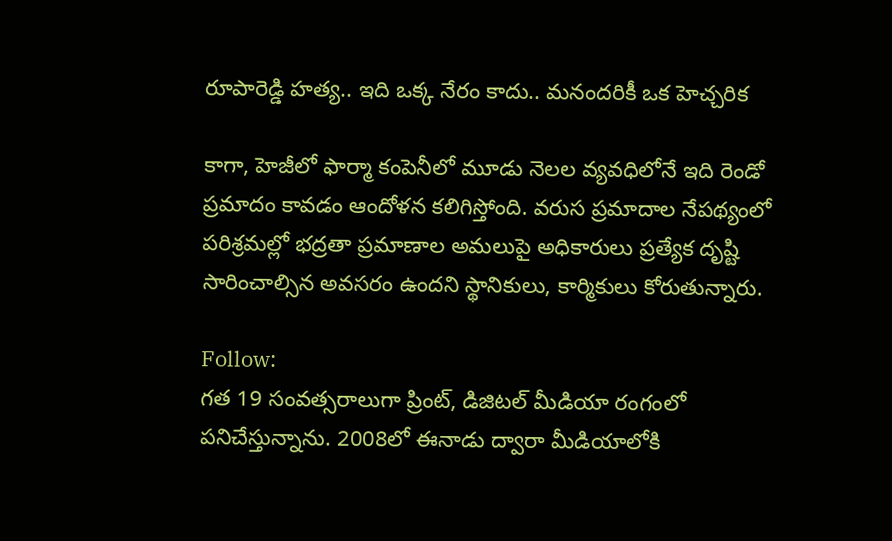రూపారెడ్డి హత్య.. ఇది ఒక్క నేరం కాదు.. మనందరికీ ఒక హెచ్చరిక

కాగా, హెజీలో ఫార్మా కంపెనీలో మూడు నెలల వ్యవధిలోనే ఇది రెండో ప్రమాదం కావడం ఆందోళన కలిగిస్తోంది. వరుస ప్రమాదాల నేపథ్యంలో పరిశ్రమల్లో భద్రతా ప్రమాణాల అమలుపై అధికారులు ప్రత్యేక దృష్టి సారించాల్సిన అవసరం ఉందని స్థానికులు, కార్మికులు కోరుతున్నారు.

Follow:
గత 19 సంవత్సరాలుగా ప్రింట్, డిజిటల్ మీడియా రంగంలో పనిచేస్తున్నాను. 2008లో ఈనాడు ద్వారా మీడియాలోకి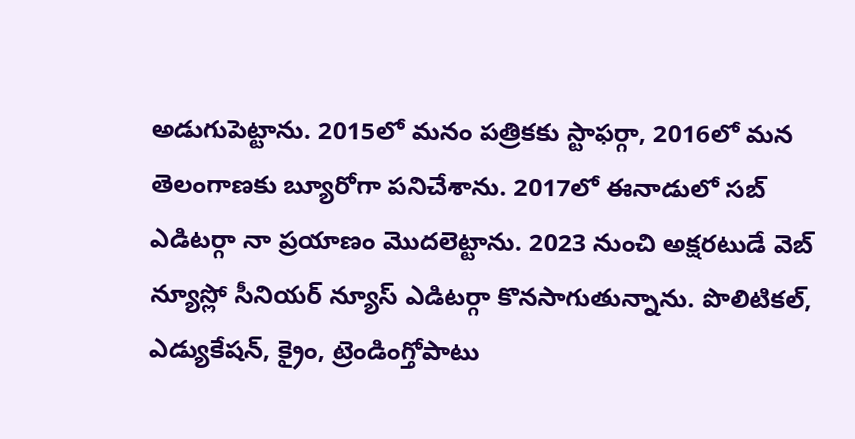అడుగుపెట్టాను. 2015లో మనం పత్రికకు స్టాఫర్గా, 2016లో మన తెలంగాణకు బ్యూరోగా పనిచేశాను. 2017లో ఈనాడులో సబ్ ఎడిటర్గా నా ప్రయాణం మొదలెట్టాను. 2023 నుంచి అక్షరటుడే వెబ్ న్యూస్లో సీనియర్ న్యూస్ ఎడిటర్గా కొనసాగుతున్నాను. పొలిటికల్, ఎడ్యుకేషన్, క్రైం, ట్రెండింగ్తోపాటు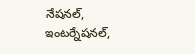నేషనల్, ఇంటర్నేషనల్,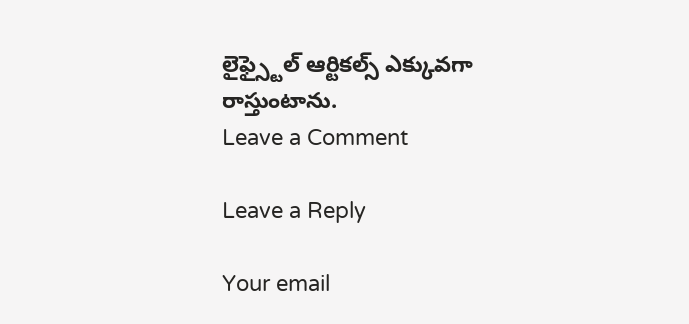లైఫ్స్టైల్ ఆర్టికల్స్ ఎక్కువగా రాస్తుంటాను.
Leave a Comment

Leave a Reply

Your email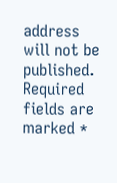address will not be published. Required fields are marked *